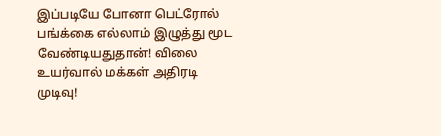இப்படியே போனா பெட்ரோல் பங்க்கை எல்லாம் இழுத்து மூட வேண்டியதுதான்! விலை உயர்வால் மக்கள் அதிரடி முடிவு!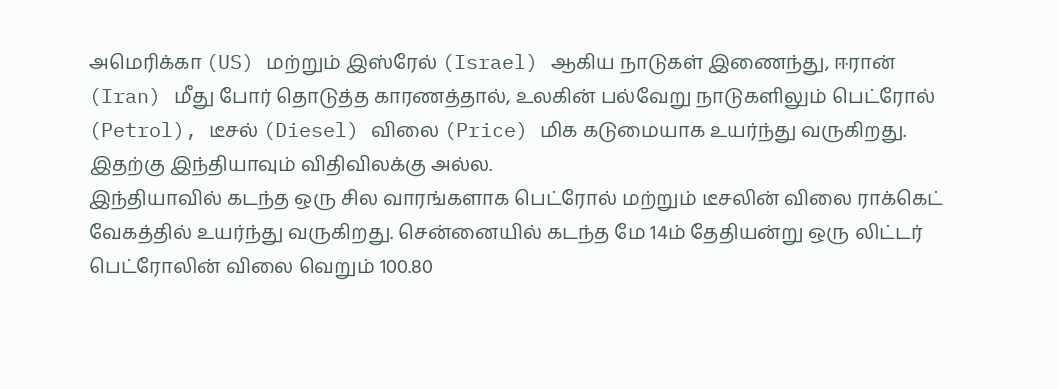அமெரிக்கா (US) மற்றும் இஸ்ரேல் (Israel) ஆகிய நாடுகள் இணைந்து, ஈரான் (Iran) மீது போர் தொடுத்த காரணத்தால், உலகின் பல்வேறு நாடுகளிலும் பெட்ரோல் (Petrol), டீசல் (Diesel) விலை (Price) மிக கடுமையாக உயர்ந்து வருகிறது. இதற்கு இந்தியாவும் விதிவிலக்கு அல்ல.
இந்தியாவில் கடந்த ஒரு சில வாரங்களாக பெட்ரோல் மற்றும் டீசலின் விலை ராக்கெட் வேகத்தில் உயர்ந்து வருகிறது. சென்னையில் கடந்த மே 14ம் தேதியன்று ஒரு லிட்டர் பெட்ரோலின் விலை வெறும் 100.80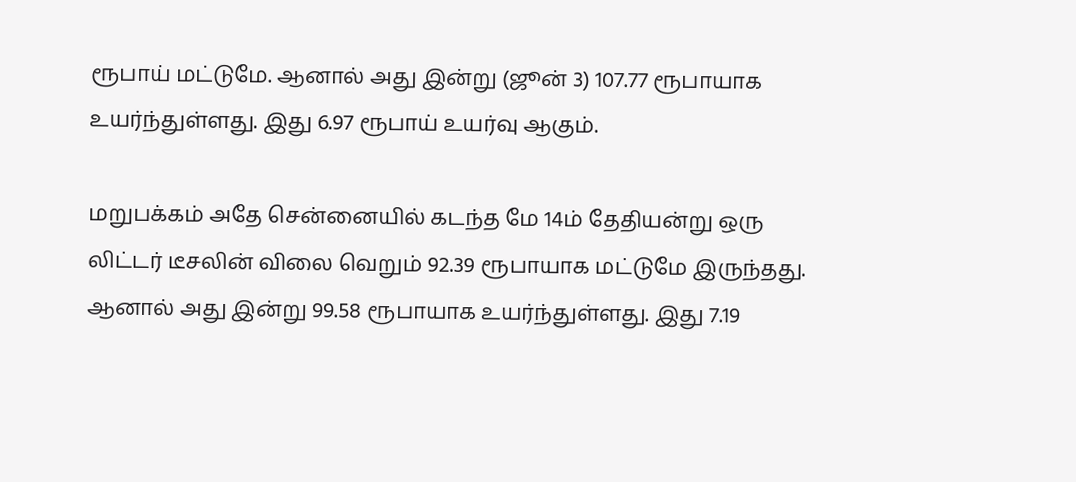ரூபாய் மட்டுமே. ஆனால் அது இன்று (ஜூன் 3) 107.77 ரூபாயாக உயர்ந்துள்ளது. இது 6.97 ரூபாய் உயர்வு ஆகும்.

மறுபக்கம் அதே சென்னையில் கடந்த மே 14ம் தேதியன்று ஒரு லிட்டர் டீசலின் விலை வெறும் 92.39 ரூபாயாக மட்டுமே இருந்தது. ஆனால் அது இன்று 99.58 ரூபாயாக உயர்ந்துள்ளது. இது 7.19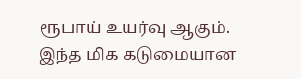ரூபாய் உயர்வு ஆகும். இந்த மிக கடுமையான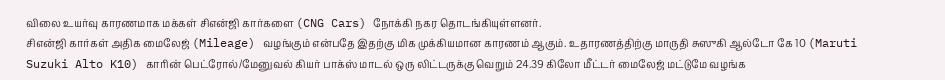விலை உயர்வு காரணமாக மக்கள் சிஎன்ஜி கார்களை (CNG Cars) நோக்கி நகர தொடங்கியுள்ளனர்.
சிஎன்ஜி கார்கள் அதிக மைலேஜ் (Mileage) வழங்கும் என்பதே இதற்கு மிக முக்கியமான காரணம் ஆகும். உதாரணத்திற்கு மாருதி சுஸுகி ஆல்டோ கே 10 (Maruti Suzuki Alto K10) காரின் பெட்ரோல்/மேனுவல் கியர் பாக்ஸ் மாடல் ஒரு லிட்டருக்கு வெறும் 24.39 கிலோ மீட்டர் மைலேஜ் மட்டுமே வழங்க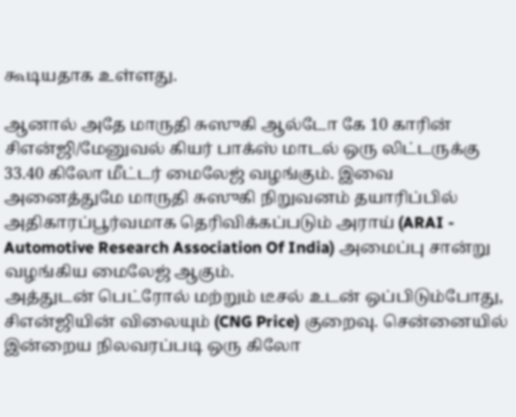கூடியதாக உள்ளது.

ஆனால் அதே மாருதி சுஸுகி ஆல்டோ கே 10 காரின் சிஎன்ஜி/மேனுவல் கியர் பாக்ஸ் மாடல் ஒரு லிட்டருக்கு 33.40 கிலோ மீட்டர் மைலேஜ் வழங்கும். இவை அனைத்துமே மாருதி சுஸுகி நிறுவனம் தயாரிப்பில் அதிகாரப்பூர்வமாக தெரிவிக்கப்படும் அராய் (ARAI - Automotive Research Association Of India) அமைப்பு சான்று வழங்கிய மைலேஜ் ஆகும்.
அத்துடன் பெட்ரோல் மற்றும் டீசல் உடன் ஒப்பிடும்போது, சிஎன்ஜியின் விலையும் (CNG Price) குறைவு. சென்னையில் இன்றைய நிலவரப்படி ஒரு கிலோ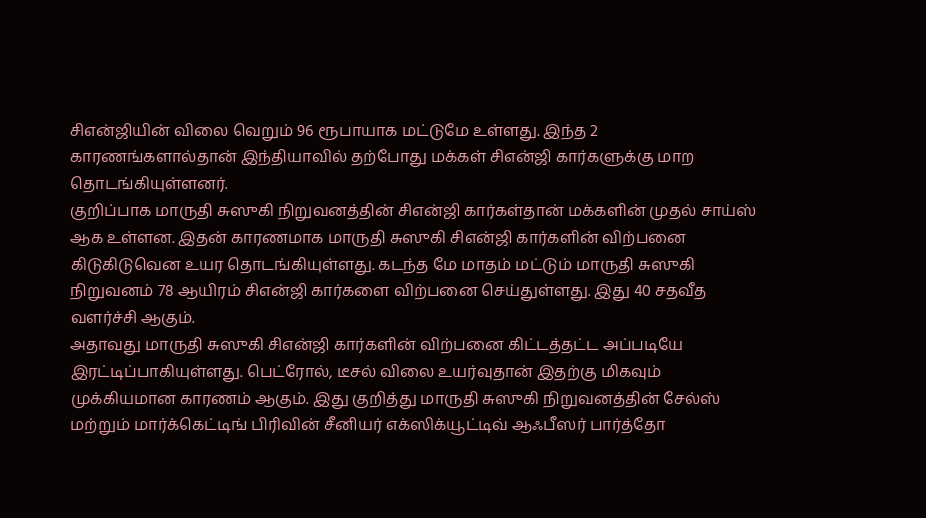சிஎன்ஜியின் விலை வெறும் 96 ரூபாயாக மட்டுமே உள்ளது. இந்த 2 காரணங்களால்தான் இந்தியாவில் தற்போது மக்கள் சிஎன்ஜி கார்களுக்கு மாற தொடங்கியுள்ளனர்.
குறிப்பாக மாருதி சுஸுகி நிறுவனத்தின் சிஎன்ஜி கார்கள்தான் மக்களின் முதல் சாய்ஸ் ஆக உள்ளன. இதன் காரணமாக மாருதி சுஸுகி சிஎன்ஜி கார்களின் விற்பனை கிடுகிடுவென உயர தொடங்கியுள்ளது. கடந்த மே மாதம் மட்டும் மாருதி சுஸுகி நிறுவனம் 78 ஆயிரம் சிஎன்ஜி கார்களை விற்பனை செய்துள்ளது. இது 40 சதவீத வளர்ச்சி ஆகும்.
அதாவது மாருதி சுஸுகி சிஎன்ஜி கார்களின் விற்பனை கிட்டத்தட்ட அப்படியே இரட்டிப்பாகியுள்ளது. பெட்ரோல், டீசல் விலை உயர்வுதான் இதற்கு மிகவும் முக்கியமான காரணம் ஆகும். இது குறித்து மாருதி சுஸுகி நிறுவனத்தின் சேல்ஸ் மற்றும் மார்க்கெட்டிங் பிரிவின் சீனியர் எக்ஸிக்யூட்டிவ் ஆஃபீஸர் பார்த்தோ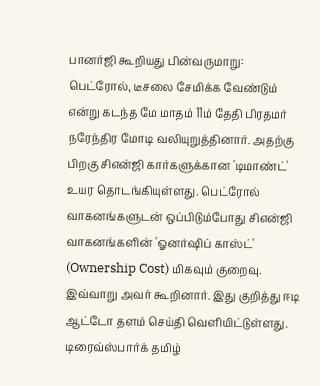பானர்ஜி கூறியது பின்வருமாறு:
பெட்ரோல், டீசலை சேமிக்க வேண்டும் என்று கடந்த மே மாதம் 11ம் தேதி பிரதமர் நரேந்திர மோடி வலியுறுத்தினார். அதற்கு பிறகு சிஎன்ஜி கார்களுக்கான 'டிமாண்ட்' உயர தொடங்கியுள்ளது. பெட்ரோல் வாகனங்களுடன் ஒப்பிடும்போது சிஎன்ஜி வாகனங்களின் 'ஓனர்ஷிப் காஸ்ட்' (Ownership Cost) மிகவும் குறைவு. இவ்வாறு அவர் கூறினார். இது குறித்து ஈடி ஆட்டோ தளம் செய்தி வெளியிட்டுள்ளது.
டிரைவ்ஸ்பார்க் தமிழ்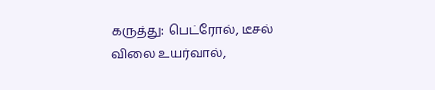கருத்து: பெட்ரோல், டீசல் விலை உயர்வால்,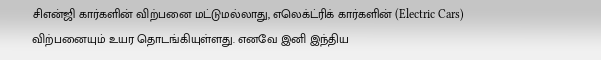சிஎன்ஜி கார்களின் விற்பனை மட்டுமல்லாது, எலெக்ட்ரிக் கார்களின் (Electric Cars) விற்பனையும் உயர தொடங்கியுள்ளது. எனவே இனி இந்திய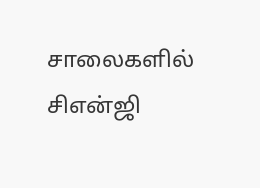சாலைகளில் சிஎன்ஜி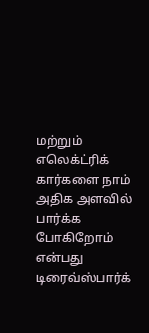மற்றும் எலெக்ட்ரிக் கார்களை நாம் அதிக அளவில் பார்க்க போகிறோம் என்பது டிரைவ்ஸ்பார்க்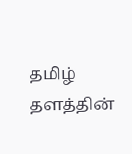தமிழ் தளத்தின்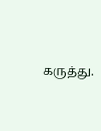கருத்து.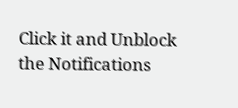Click it and Unblock the Notifications